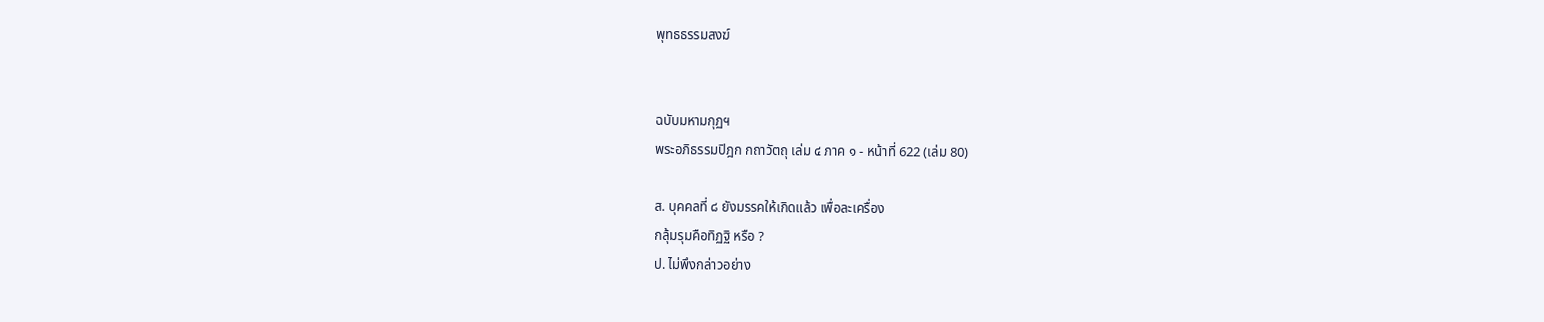พุทธธรรมสงฆ์


ฉบับมหามกุฏฯ
พระอภิธรรมปิฎก กถาวัตถุ เล่ม ๔ ภาค ๑ - หน้าที่ 622 (เล่ม 80)

ส. บุคคลที่ ๘ ยังมรรคให้เกิดแล้ว เพื่อละเครื่อง
กลุ้มรุมคือทิฏฐิ หรือ ?
ป. ไม่พึงกล่าวอย่าง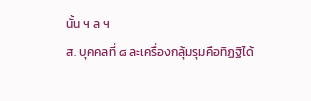นั้น ฯ ล ฯ
ส. บุคคลที่ ๘ ละเครื่องกลุ้มรุมคือทิฏฐิได้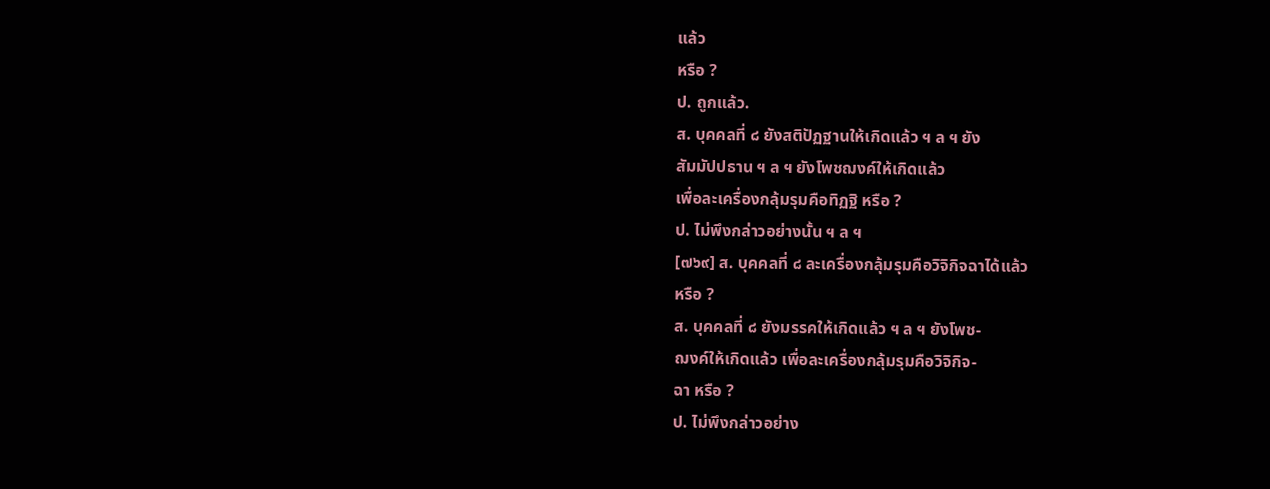แล้ว
หรือ ?
ป. ถูกแล้ว.
ส. บุคคลที่ ๘ ยังสติปัฏฐานให้เกิดแล้ว ฯ ล ฯ ยัง
สัมมัปปธาน ฯ ล ฯ ยังโพชฌงค์ให้เกิดแล้ว
เพื่อละเครื่องกลุ้มรุมคือทิฏฐิ หรือ ?
ป. ไม่พึงกล่าวอย่างนั้น ฯ ล ฯ
[๗๖๙] ส. บุคคลที่ ๘ ละเครื่องกลุ้มรุมคือวิจิกิจฉาได้แล้ว
หรือ ?
ส. บุคคลที่ ๘ ยังมรรคให้เกิดแล้ว ฯ ล ฯ ยังโพช-
ฌงค์ให้เกิดแล้ว เพื่อละเครื่องกลุ้มรุมคือวิจิกิจ-
ฉา หรือ ?
ป. ไม่พึงกล่าวอย่าง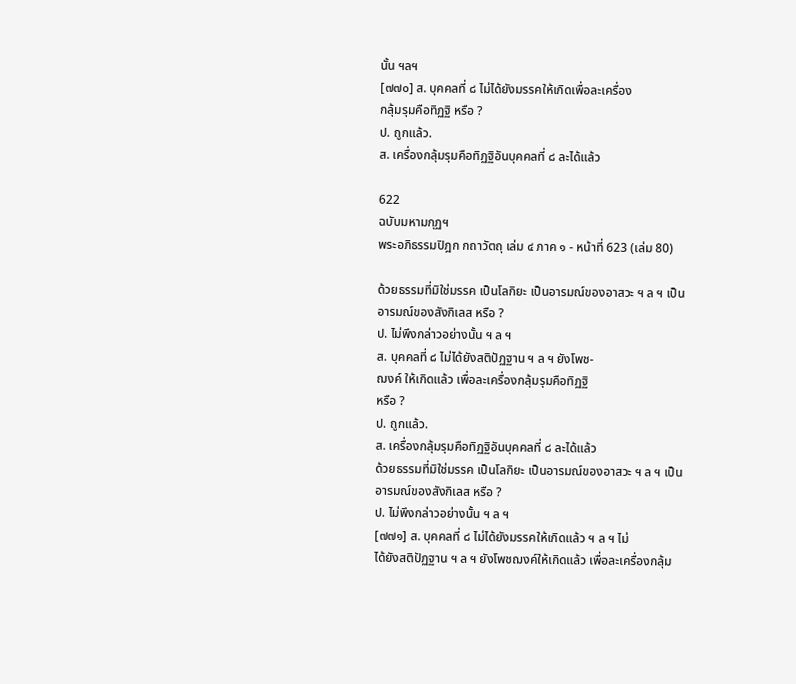นั้น ฯลฯ
[๗๗๐] ส. บุคคลที่ ๘ ไม่ได้ยังมรรคให้เกิดเพื่อละเครื่อง
กลุ้มรุมคือทิฏฐิ หรือ ?
ป. ถูกแล้ว.
ส. เครื่องกลุ้มรุมคือทิฏฐิอันบุคคลที่ ๘ ละได้แล้ว

622
ฉบับมหามกุฏฯ
พระอภิธรรมปิฎก กถาวัตถุ เล่ม ๔ ภาค ๑ - หน้าที่ 623 (เล่ม 80)

ด้วยธรรมที่มิใช่มรรค เป็นโลกิยะ เป็นอารมณ์ของอาสวะ ฯ ล ฯ เป็น
อารมณ์ของสังกิเลส หรือ ?
ป. ไม่พึงกล่าวอย่างนั้น ฯ ล ฯ
ส. บุคคลที่ ๘ ไม่ได้ยังสติปัฏฐาน ฯ ล ฯ ยังโพช-
ฌงค์ ให้เกิดแล้ว เพื่อละเครื่องกลุ้มรุมคือทิฏฐิ
หรือ ?
ป. ถูกแล้ว.
ส. เครื่องกลุ้มรุมคือทิฏฐิอันบุคคลที่ ๘ ละได้แล้ว
ด้วยธรรมที่มิใช่มรรค เป็นโลกิยะ เป็นอารมณ์ของอาสวะ ฯ ล ฯ เป็น
อารมณ์ของสังกิเลส หรือ ?
ป. ไม่พึงกล่าวอย่างนั้น ฯ ล ฯ
[๗๗๑] ส. บุคคลที่ ๘ ไม่ได้ยังมรรคให้เกิดแล้ว ฯ ล ฯ ไม่
ได้ยังสติปัฏฐาน ฯ ล ฯ ยังโพชฌงค์ให้เกิดแล้ว เพื่อละเครื่องกลุ้ม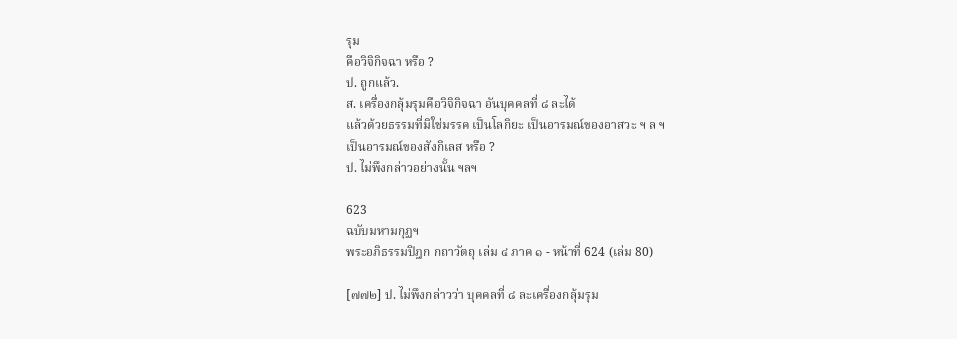รุม
คือวิจิกิจฉา หรือ ?
ป. ถูกแล้ว.
ส. เครื่องกลุ้มรุมคือวิจิกิจฉา อันบุคคลที่ ๘ ละได้
แล้วด้วยธรรมที่มิใช่มรรค เป็นโลกิยะ เป็นอารมณ์ของอาสวะ ฯ ล ฯ
เป็นอารมณ์ของสังกิเลส หรือ ?
ป. ไม่พึงกล่าวอย่างนั้น ฯลฯ

623
ฉบับมหามกุฏฯ
พระอภิธรรมปิฎก กถาวัตถุ เล่ม ๔ ภาค ๑ - หน้าที่ 624 (เล่ม 80)

[๗๗๒] ป. ไม่พึงกล่าวว่า บุคคลที่ ๘ ละเครื่องกลุ้มรุม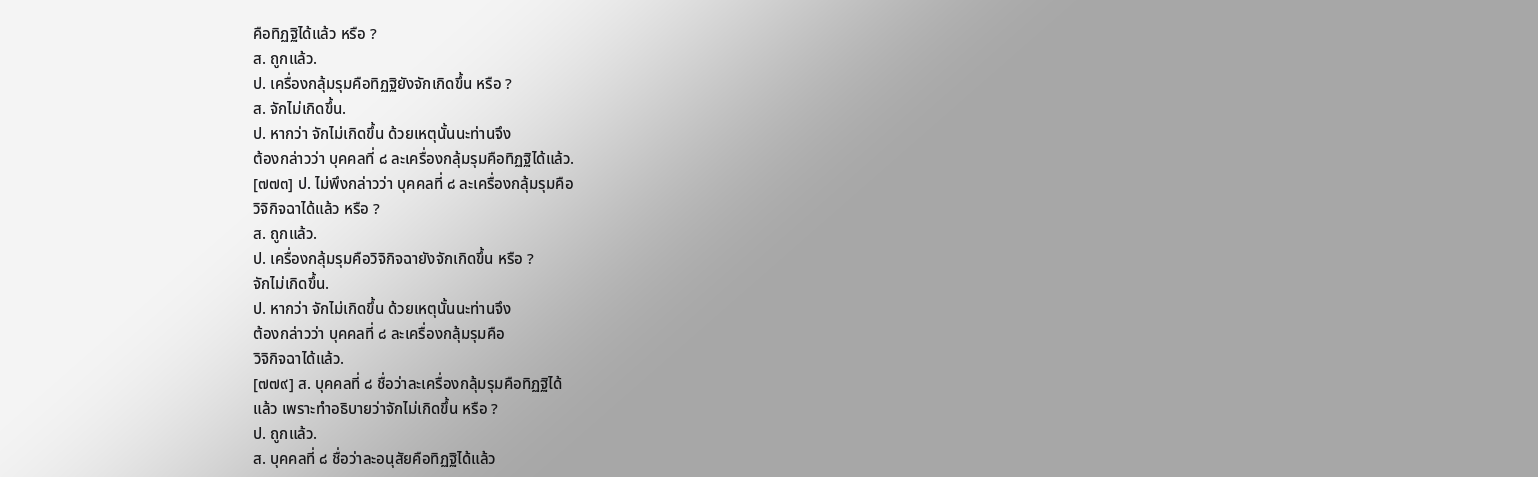คือทิฏฐิได้แล้ว หรือ ?
ส. ถูกแล้ว.
ป. เครื่องกลุ้มรุมคือทิฏฐิยังจักเกิดขึ้น หรือ ?
ส. จักไม่เกิดขึ้น.
ป. หากว่า จักไม่เกิดขึ้น ด้วยเหตุนั้นนะท่านจึง
ต้องกล่าวว่า บุคคลที่ ๘ ละเครื่องกลุ้มรุมคือทิฏฐิได้แล้ว.
[๗๗๓] ป. ไม่พึงกล่าวว่า บุคคลที่ ๘ ละเครื่องกลุ้มรุมคือ
วิจิกิจฉาได้แล้ว หรือ ?
ส. ถูกแล้ว.
ป. เครื่องกลุ้มรุมคือวิจิกิจฉายังจักเกิดขึ้น หรือ ?
จักไม่เกิดขึ้น.
ป. หากว่า จักไม่เกิดขึ้น ด้วยเหตุนั้นนะท่านจึง
ต้องกล่าวว่า บุคคลที่ ๘ ละเครื่องกลุ้มรุมคือ
วิจิกิจฉาได้แล้ว.
[๗๗๙] ส. บุคคลที่ ๘ ชื่อว่าละเครื่องกลุ้มรุมคือทิฏฐิได้
แล้ว เพราะทำอธิบายว่าจักไม่เกิดขึ้น หรือ ?
ป. ถูกแล้ว.
ส. บุคคลที่ ๘ ชื่อว่าละอนุสัยคือทิฏฐิได้แล้ว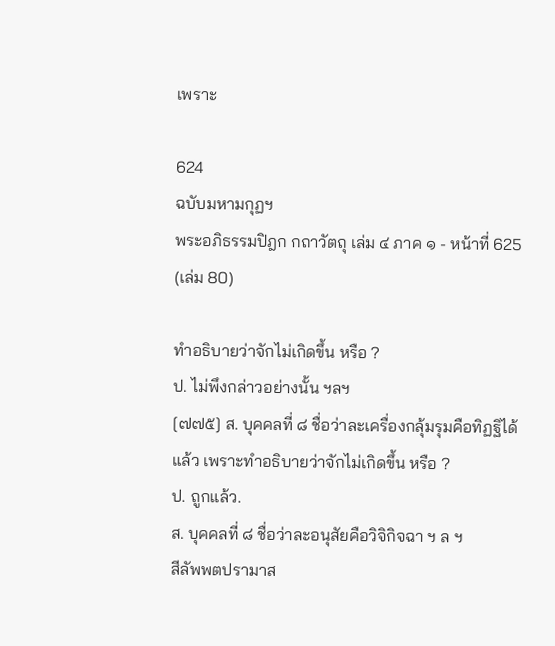เพราะ

624
ฉบับมหามกุฏฯ
พระอภิธรรมปิฎก กถาวัตถุ เล่ม ๔ ภาค ๑ - หน้าที่ 625 (เล่ม 80)

ทำอธิบายว่าจักไม่เกิดขึ้น หรือ ?
ป. ไม่พึงกล่าวอย่างนั้น ฯลฯ
[๗๗๕] ส. บุคคลที่ ๘ ชื่อว่าละเครื่องกลุ้มรุมคือทิฏฐิได้
แล้ว เพราะทำอธิบายว่าจักไม่เกิดขึ้น หรือ ?
ป. ถูกแล้ว.
ส. บุคคลที่ ๘ ชื่อว่าละอนุสัยคือวิจิกิจฉา ฯ ล ฯ
สีลัพพตปรามาส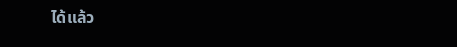ได้แล้ว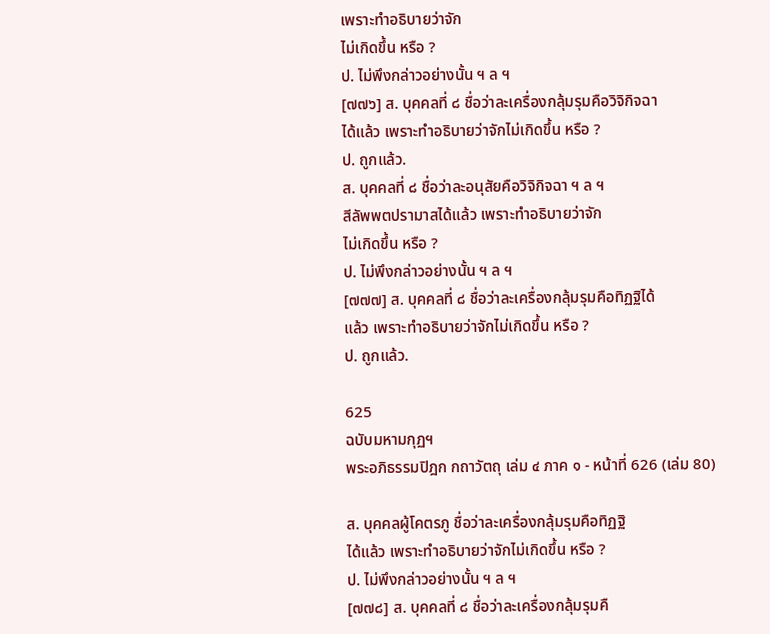เพราะทำอธิบายว่าจัก
ไม่เกิดขึ้น หรือ ?
ป. ไม่พึงกล่าวอย่างนั้น ฯ ล ฯ
[๗๗๖] ส. บุคคลที่ ๘ ชื่อว่าละเครื่องกลุ้มรุมคือวิจิกิจฉา
ได้แล้ว เพราะทำอธิบายว่าจักไม่เกิดขึ้น หรือ ?
ป. ถูกแล้ว.
ส. บุคคลที่ ๘ ชื่อว่าละอนุสัยคือวิจิกิจฉา ฯ ล ฯ
สีลัพพตปรามาสได้แล้ว เพราะทำอธิบายว่าจัก
ไม่เกิดขึ้น หรือ ?
ป. ไม่พึงกล่าวอย่างนั้น ฯ ล ฯ
[๗๗๗] ส. บุคคลที่ ๘ ชื่อว่าละเครื่องกลุ้มรุมคือทิฏฐิได้
แล้ว เพราะทำอธิบายว่าจักไม่เกิดขึ้น หรือ ?
ป. ถูกแล้ว.

625
ฉบับมหามกุฏฯ
พระอภิธรรมปิฎก กถาวัตถุ เล่ม ๔ ภาค ๑ - หน้าที่ 626 (เล่ม 80)

ส. บุคคลผู้โคตรภู ชื่อว่าละเครื่องกลุ้มรุมคือทิฏฐิ
ได้แล้ว เพราะทำอธิบายว่าจักไม่เกิดขึ้น หรือ ?
ป. ไม่พึงกล่าวอย่างนั้น ฯ ล ฯ
[๗๗๘] ส. บุคคลที่ ๘ ชื่อว่าละเครื่องกลุ้มรุมคื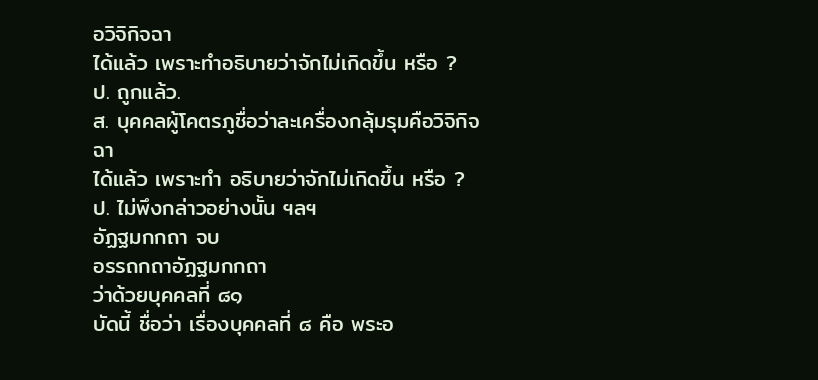อวิจิกิจฉา
ได้แล้ว เพราะทำอธิบายว่าจักไม่เกิดขึ้น หรือ ?
ป. ถูกแล้ว.
ส. บุคคลผู้โคตรภูชื่อว่าละเครื่องกลุ้มรุมคือวิจิกิจฉา
ได้แล้ว เพราะทำ อธิบายว่าจักไม่เกิดขึ้น หรือ ?
ป. ไม่พึงกล่าวอย่างนั้น ฯลฯ
อัฏฐมกกถา จบ
อรรถกถาอัฏฐมกกถา
ว่าด้วยบุคคลที่ ๘๑
บัดนี้ ชื่อว่า เรื่องบุคคลที่ ๘ คือ พระอ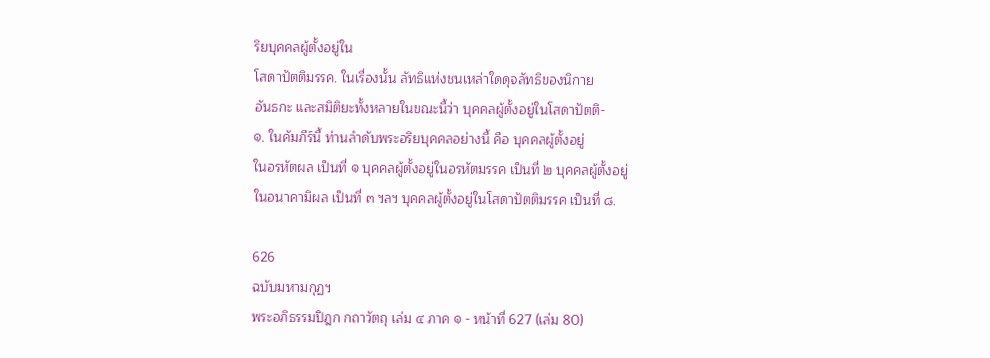ริยบุคคลผู้ตั้งอยู่ใน
โสดาปัตติมรรค. ในเรื่องนั้น ลัทธิแห่งชนเหล่าใดดุจลัทธิของนิกาย
อันธกะ และสมิติยะทั้งหลายในขณะนี้ว่า บุคคลผู้ตั้งอยู่ในโสดาปัตติ-
๑. ในคัมภีร์นี้ ท่านลำดับพระอริยบุคคลอย่างนี้ คือ บุคคลผู้ตั้งอยู่
ในอรหัตผล เป็นที่ ๑ บุคคลผู้ตั้งอยู่ในอรหัตมรรค เป็นที่ ๒ บุคคลผู้ตั้งอยู่
ในอนาคามิผล เป็นที่ ๓ ฯลฯ บุคคลผู้ตั้งอยู่ในโสดาปัตติมรรค เป็นที่ ๘.

626
ฉบับมหามกุฏฯ
พระอภิธรรมปิฎก กถาวัตถุ เล่ม ๔ ภาค ๑ - หน้าที่ 627 (เล่ม 80)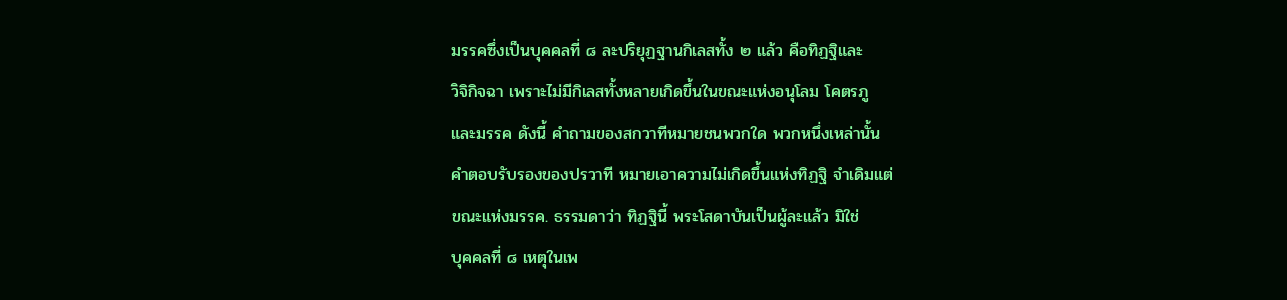มรรคซึ่งเป็นบุคคลที่ ๘ ละปริยุฏฐานกิเลสทั้ง ๒ แล้ว คือทิฏฐิและ
วิจิกิจฉา เพราะไม่มีกิเลสทั้งหลายเกิดขึ้นในขณะแห่งอนุโลม โคตรภู
และมรรค ดังนี้ คำถามของสกวาทีหมายชนพวกใด พวกหนึ่งเหล่านั้น
คำตอบรับรองของปรวาที หมายเอาความไม่เกิดขึ้นแห่งทิฏฐิ จำเดิมแต่
ขณะแห่งมรรค. ธรรมดาว่า ทิฏฐินี้ พระโสดาบันเป็นผู้ละแล้ว มิใช่
บุคคลที่ ๘ เหตุในเพ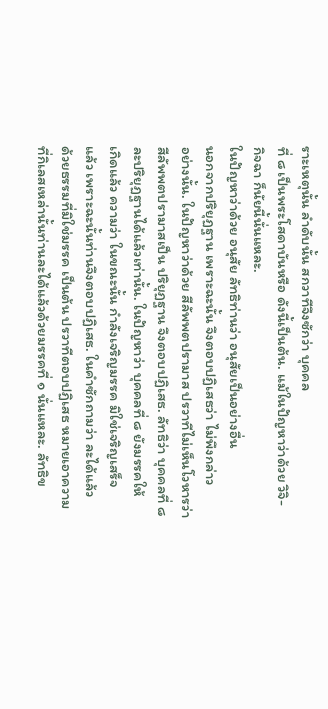ราะเหตุนั้น ลำดับนั้น สกวาทีจึงซักว่า บุคคล
ที่ ๘ เป็นพระโสดาบันหรือ ดังนี้เป็นต้น. แม้ในปัญหาว่าด้วย วิจิ-
กิจฉา ก็นัยนี้นั่นแหละ.
ในปัญหาว่าด้วย อนุสัย ลัทธิท่านว่า อนุสัยเป็นอย่างอื่น
นอกจากปริยุฏฐาน เพราะฉะนั้น จึงตอบปฏิเสธว่า ไม่พึงกล่าว
อย่างนั้น. ในปัญหาว่าด้วย สีลัพพตปรามาส ปรวาทีไม่เห็นโวหารว่า
สีลัพพตปรามาสเป็น ปริยุฏฐาน จึงตอบปฏิเสธ. ลัทธิว่า บุคคลที่ ๘
ละปริยุฏฐานได้แล้วเท่านั้น. ในปัญหาว่า บุคคลที่ ๘ ยังมรรคให้
เกิดแล้ว ความว่า ในขณะนั้น กำลังเจริญมรรค มิใช่เจริญเสร็จ
แล้ว เพราะฉะนั้นท่านจึงตอบปฏิเสธ. ในคำซักถามว่า ละได้แล้ว
ด้วยธรรมที่มิใช่มรรค เป็นต้น ปรวาทีตอบปฏิเสธ หมายเอาความ
ที่กิเลสเหล่านั้นท่านละได้แล้วด้วยมรรคที่ ๑ นั่นแหละ. ลัทธิข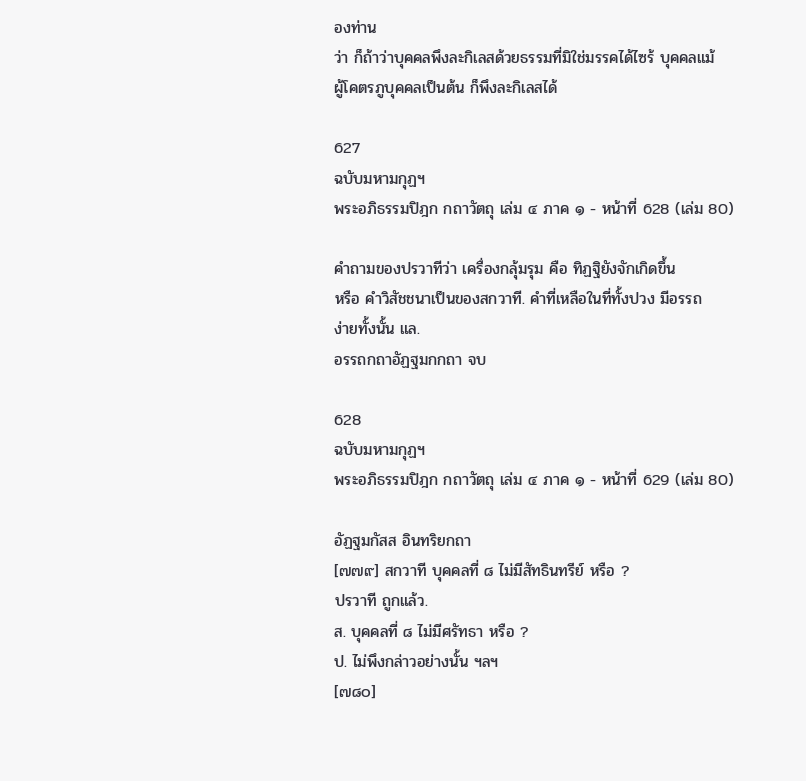องท่าน
ว่า ก็ถ้าว่าบุคคลพึงละกิเลสด้วยธรรมที่มิใช่มรรคได้ไซร้ บุคคลแม้
ผู้โคตรภูบุคคลเป็นต้น ก็พึงละกิเลสได้

627
ฉบับมหามกุฏฯ
พระอภิธรรมปิฎก กถาวัตถุ เล่ม ๔ ภาค ๑ - หน้าที่ 628 (เล่ม 80)

คำถามของปรวาทีว่า เครื่องกลุ้มรุม คือ ทิฏฐิยังจักเกิดขึ้น
หรือ คำวิสัชชนาเป็นของสกวาที. คำที่เหลือในที่ทั้งปวง มีอรรถ
ง่ายทั้งนั้น แล.
อรรถกถาอัฏฐมกกถา จบ

628
ฉบับมหามกุฏฯ
พระอภิธรรมปิฎก กถาวัตถุ เล่ม ๔ ภาค ๑ - หน้าที่ 629 (เล่ม 80)

อัฏฐมกัสส อินทริยกถา
[๗๗๙] สกวาที บุคคลที่ ๘ ไม่มีสัทธินทรีย์ หรือ ?
ปรวาที ถูกแล้ว.
ส. บุคคลที่ ๘ ไม่มีศรัทธา หรือ ?
ป. ไม่พึงกล่าวอย่างนั้น ฯลฯ
[๗๘๐]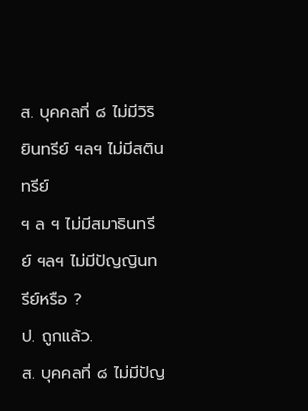ส. บุคคลที่ ๘ ไม่มีวิริยินทรีย์ ฯลฯ ไม่มีสตินทรีย์
ฯ ล ฯ ไม่มีสมาธินทรีย์ ฯลฯ ไม่มีปัญญินทรีย์หรือ ?
ป. ถูกแล้ว.
ส. บุคคลที่ ๘ ไม่มีปัญ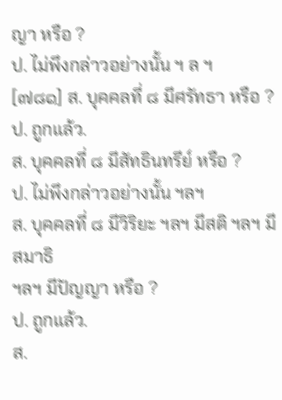ญา หรือ ?
ป. ไม่พึงกล่าวอย่างนั้น ฯ ล ฯ
[๗๘๑] ส. บุคคลที่ ๘ มีศรัทธา หรือ ?
ป. ถูกแล้ว.
ส. บุคคลที่ ๘ มีสัทธินทรีย์ หรือ ?
ป. ไม่พึงกล่าวอย่างนั้น ฯลฯ
ส. บุคคลที่ ๘ มีวิริยะ ฯลฯ มีสติ ฯลฯ มีสมาธิ
ฯลฯ มีปัญญา หรือ ?
ป. ถูกแล้ว.
ส.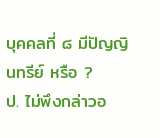บุคคลที่ ๘ มีปัญญินทรีย์ หรือ ?
ป. ไม่พึงกล่าวอ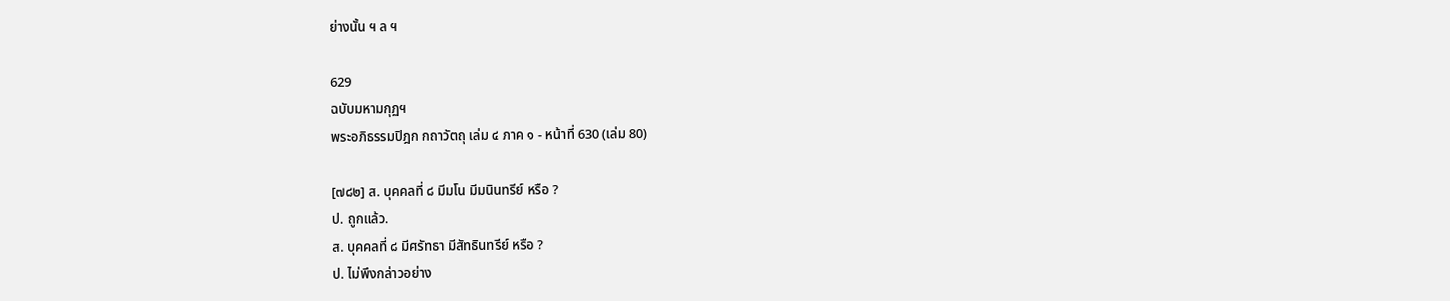ย่างนั้น ฯ ล ฯ

629
ฉบับมหามกุฏฯ
พระอภิธรรมปิฎก กถาวัตถุ เล่ม ๔ ภาค ๑ - หน้าที่ 630 (เล่ม 80)

[๗๘๒] ส. บุคคลที่ ๘ มีมโน มีมนินทรีย์ หรือ ?
ป. ถูกแล้ว.
ส. บุคคลที่ ๘ มีศรัทธา มีสัทธินทรีย์ หรือ ?
ป. ไม่พึงกล่าวอย่าง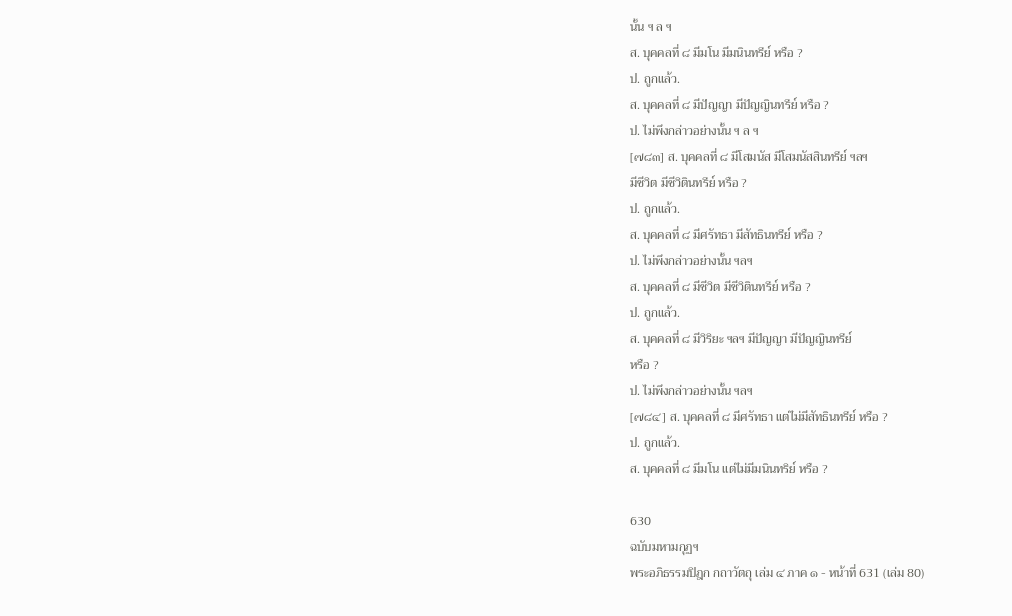นั้น ฯ ล ฯ
ส. บุคคลที่ ๘ มีมโน มีมนินทรีย์ หรือ ?
ป. ถูกแล้ว.
ส. บุคคลที่ ๘ มีปัญญา มีปัญญินทรีย์ หรือ ?
ป. ไม่พึงกล่าวอย่างนั้น ฯ ล ฯ
[๗๘๓] ส. บุคคลที่ ๘ มีโสมนัส มีโสมนัสสินทรีย์ ฯลฯ
มีชีวิต มีชีวิตินทรีย์ หรือ ?
ป. ถูกแล้ว.
ส. บุคคลที่ ๘ มีศรัทธา มีสัทธินทรีย์ หรือ ?
ป. ไม่พึงกล่าวอย่างนั้น ฯลฯ
ส. บุคคลที่ ๘ มีชีวิต มีชีวิตินทรีย์ หรือ ?
ป. ถูกแล้ว.
ส. บุคคลที่ ๘ มีวิริยะ ฯลฯ มีปัญญา มีปัญญินทรีย์
หรือ ?
ป. ไม่พึงกล่าวอย่างนั้น ฯลฯ
[๗๘๔] ส. บุคคลที่ ๘ มีศรัทธา แต่ไม่มีสัทธินทรีย์ หรือ ?
ป. ถูกแล้ว.
ส. บุคคลที่ ๘ มีมโน แต่ไม่มีมนินทริย์ หรือ ?

630
ฉบับมหามกุฏฯ
พระอภิธรรมปิฎก กถาวัตถุ เล่ม ๔ ภาค ๑ - หน้าที่ 631 (เล่ม 80)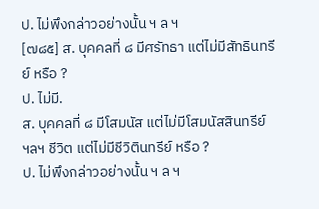ป. ไม่พึงกล่าวอย่างนั้น ฯ ล ฯ
[๗๘๕] ส. บุคคลที่ ๘ มีศรัทธา แต่ไม่มีสัทธินทรีย์ หรือ ?
ป. ไม่มี.
ส. บุคคลที่ ๘ มีโสมนัส แต่ไม่มีโสมนัสสินทรีย์
ฯลฯ ชีวิต แต่ไม่มีชีวิตินทรีย์ หรือ ?
ป. ไม่พึงกล่าวอย่างนั้น ฯ ล ฯ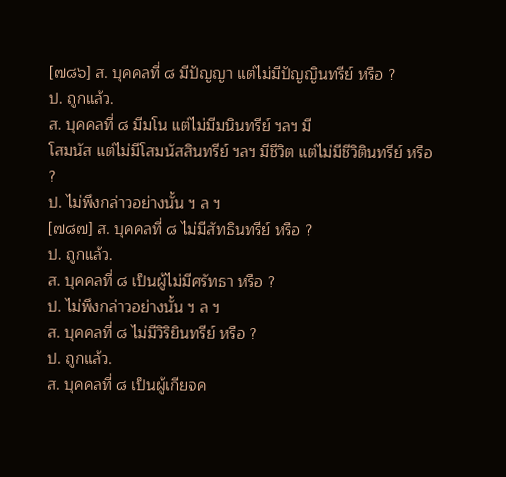[๗๘๖] ส. บุคคลที่ ๘ มีปัญญา แต่ไม่มีปัญญินทรีย์ หรือ ?
ป. ถูกแล้ว.
ส. บุคคลที่ ๘ มีมโน แต่ไม่มีมนินทรีย์ ฯลฯ มี
โสมนัส แต่ไม่มีโสมนัสสินทรีย์ ฯลฯ มีชีวิต แต่ไม่มีชีวิตินทรีย์ หรือ ?
ป. ไม่พึงกล่าวอย่างนั้น ฯ ล ฯ
[๗๘๗] ส. บุคคลที่ ๘ ไม่มีสัทธินทรีย์ หรือ ?
ป. ถูกแล้ว.
ส. บุคคลที่ ๘ เป็นผู้ไม่มีศรัทธา หรือ ?
ป. ไม่พึงกล่าวอย่างนั้น ฯ ล ฯ
ส. บุคคลที่ ๘ ไม่มีวิริยินทรีย์ หรือ ?
ป. ถูกแล้ว.
ส. บุคคลที่ ๘ เป็นผู้เกียจค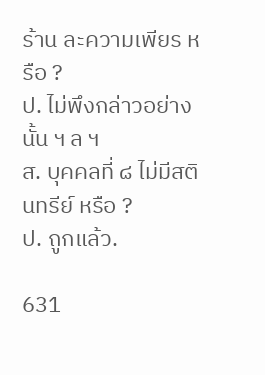ร้าน ละความเพียร หรือ ?
ป. ไม่พึงกล่าวอย่างนั้น ฯ ล ฯ
ส. บุคคลที่ ๘ ไม่มีสตินทรีย์ หรือ ?
ป. ถูกแล้ว.

631